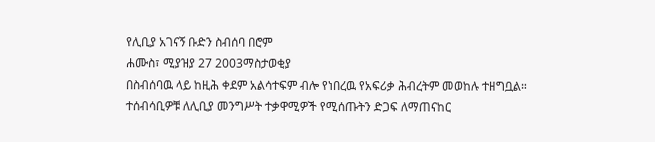የሊቢያ አገናኝ ቡድን ስብሰባ በሮም
ሐሙስ፣ ሚያዝያ 27 2003ማስታወቂያ
በስብሰባዉ ላይ ከዚሕ ቀደም አልሳተፍም ብሎ የነበረዉ የአፍሪቃ ሕብረትም መወከሉ ተዘግቧል። ተሰብሳቢዎቹ ለሊቢያ መንግሥት ተቃዋሚዎች የሚሰጡትን ድጋፍ ለማጠናከር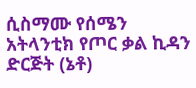ሲስማሙ የሰሜን አትላንቲክ የጦር ቃል ኪዳን ድርጅት (ኔቶ)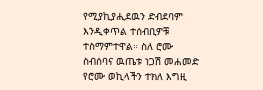የሚያኪያሒደዉን ድብደባም እንዲቀጥል ተሰብቢዎቹ ተስማምተዋል። ስለ ሮሙ ስብሰባና ዉጤቱ ነጋሽ መሐመድ የሮሙ ወኪላችን ተክለ እግዚ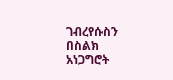ገብረየሱስን በስልክ አነጋግሮት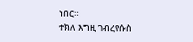ነበር።
ተክለ እግዚ ገብረየሱስ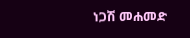ነጋሽ መሐመድ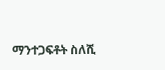ማንተጋፍቶት ስለሺ